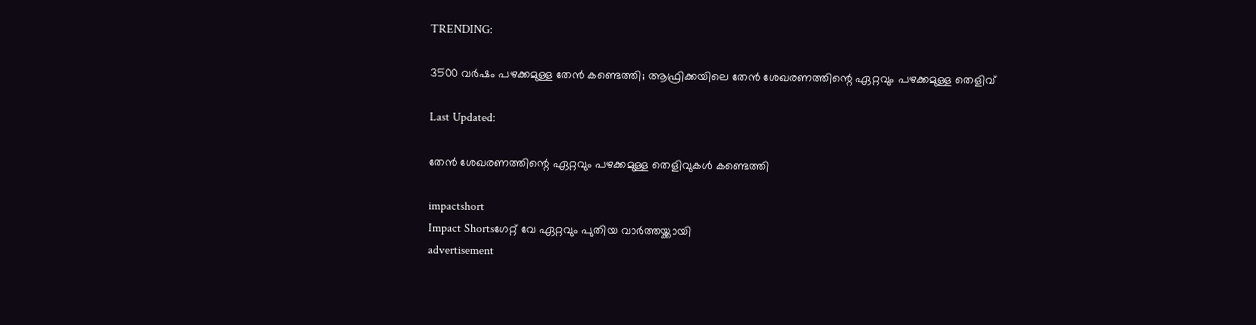TRENDING:

3500 വർഷം പഴക്കമുള്ള തേൻ കണ്ടെത്തി; ആഫ്രിക്കയിലെ തേൻ ശേഖരണത്തിന്റെ ഏറ്റവും പഴക്കമുള്ള തെളിവ്

Last Updated:

തേൻ ശേഖരണത്തിന്റെ ഏറ്റവും പഴക്കമുള്ള തെളിവുകൾ കണ്ടെത്തി

impactshort
Impact Shortsഗേറ്റ് വേ ഏറ്റവും പുതിയ വാർത്തയ്ക്കായി
advertisement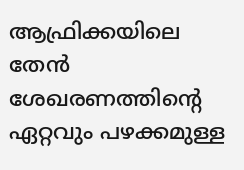ആഫ്രിക്കയിലെ തേൻ ശേഖരണത്തിന്റെ ഏറ്റവും പഴക്കമുള്ള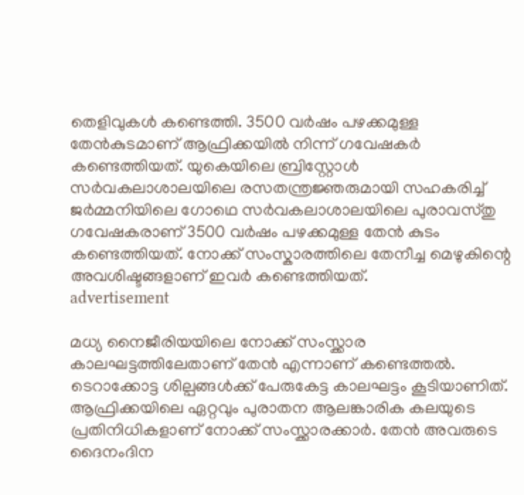തെളിവുകൾ കണ്ടെത്തി. 3500 വർഷം പഴക്കമുള്ള തേൻകുടമാണ് ആഫ്രിക്കയിൽ നിന്ന് ഗവേഷകർ കണ്ടെത്തിയത്. യുകെയിലെ ബ്രിസ്റ്റോൾ സർവകലാശാലയിലെ രസതന്ത്രജ്ഞരുമായി സഹകരിച്ച് ജർമ്മനിയിലെ ഗോഥെ സർവകലാശാലയിലെ പുരാവസ്തു ഗവേഷകരാണ് 3500 വർഷം പഴക്കമുള്ള തേൻ കുടം കണ്ടെത്തിയത്. നോക്ക് സംസ്കാരത്തിലെ തേനീച്ച മെഴുകിന്റെ അവശിഷ്ടങ്ങളാണ് ഇവർ കണ്ടെത്തിയത്.
advertisement

മധ്യ നൈജീരിയയിലെ നോക്ക് സംസ്ക്കാര കാലഘട്ടത്തിലേതാണ് തേൻ എന്നാണ് കണ്ടെത്തൽ. ടെറാക്കോട്ട ശില്പങ്ങൾക്ക് പേരുകേട്ട കാലഘട്ടം കൂടിയാണിത്. ആഫ്രിക്കയിലെ ഏറ്റവും പുരാതന ആലങ്കാരിക കലയുടെ പ്രതിനിധികളാണ് നോക്ക് സംസ്ക്കാരക്കാർ. തേൻ അവരുടെ ദൈനംദിന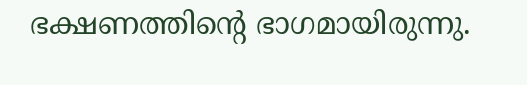ഭക്ഷണത്തിന്റെ ഭാഗമായിരുന്നു.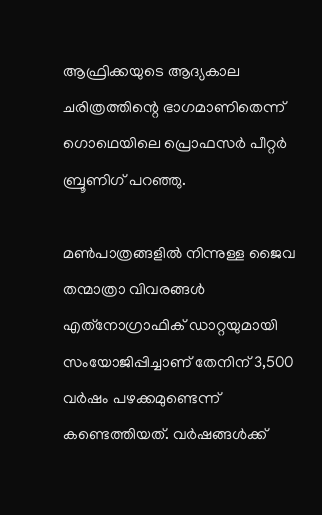ആഫ്രിക്കയുടെ ആദ്യകാല ചരിത്രത്തിന്റെ ഭാഗമാണിതെന്ന് ഗൊ‌ഥെയിലെ പ്രൊഫസർ പീറ്റർ ബ്രൂണിഗ് പറഞ്ഞു.

മൺപാത്രങ്ങളിൽ നിന്നുള്ള ജൈവ തന്മാത്രാ വിവരങ്ങൾ എത്‌നോഗ്രാഫിക് ഡാറ്റയുമായി സംയോജിപ്പിച്ചാണ് തേനിന് 3,500 വർഷം പഴക്കമുണ്ടെന്ന് കണ്ടെത്തിയത്. വർഷങ്ങൾക്ക്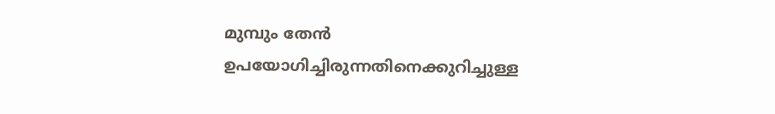മുമ്പും തേൻ ഉപയോഗിച്ചിരുന്നതിനെക്കുറിച്ചുള്ള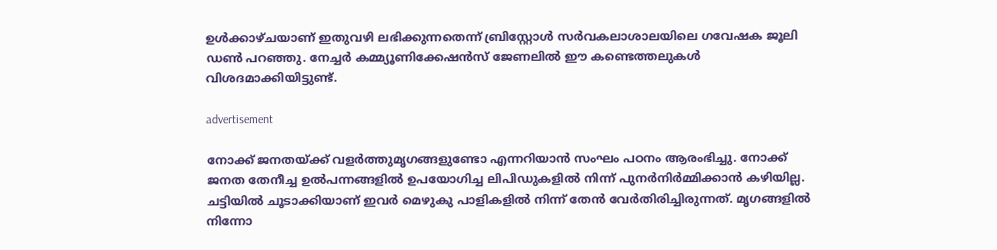ഉൾക്കാഴ്ചയാണ് ഇതുവഴി ലഭിക്കുന്നതെന്ന് ബ്രിസ്റ്റോൾ സർവകലാശാലയിലെ ഗവേഷക ജൂലി ഡൺ പറഞ്ഞു. നേച്ചർ കമ്മ്യൂണിക്കേഷൻസ് ജേണലിൽ ഈ കണ്ടെത്തലുകൾ വിശദമാക്കിയിട്ടുണ്ട്.

advertisement

നോക്ക് ജനതയ്ക്ക് വളർത്തുമൃഗങ്ങളുണ്ടോ എന്നറിയാൻ സംഘം പഠനം ആരംഭിച്ചു. നോക്ക് ജനത തേനീച്ച ഉൽ‌പന്നങ്ങളിൽ ഉപയോഗിച്ച ലിപിഡുകളിൽ നിന്ന് പുനർനിർമ്മിക്കാൻ കഴിയില്ല. ചട്ടിയിൽ ചൂടാക്കിയാണ് ഇവർ മെഴുകു പാളികളിൽ നിന്ന് തേൻ വേർതിരിച്ചിരുന്നത്. മൃഗങ്ങളിൽ നിന്നോ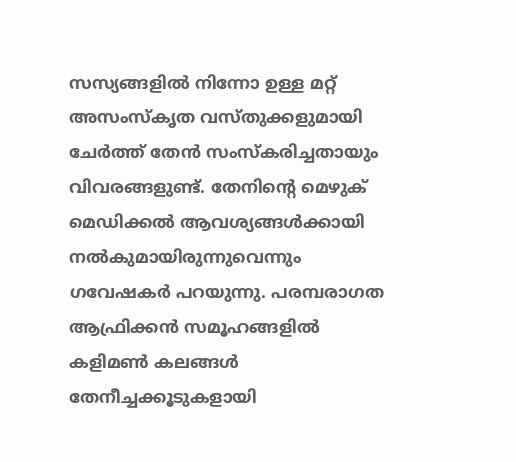സസ്യങ്ങളിൽ നിന്നോ ഉള്ള മറ്റ് അസംസ്കൃത വസ്തുക്കളുമായി ചേർത്ത് തേൻ സംസ്കരിച്ചതായും വിവരങ്ങളുണ്ട്. തേനിന്റെ മെഴുക് മെഡിക്കൽ ആവശ്യങ്ങൾക്കായി നൽകുമായിരുന്നുവെന്നും ഗവേഷകർ പറയുന്നു. പരമ്പരാഗത ആഫ്രിക്കൻ സമൂഹങ്ങളിൽ കളിമൺ കലങ്ങൾ തേനീച്ചക്കൂടുകളായി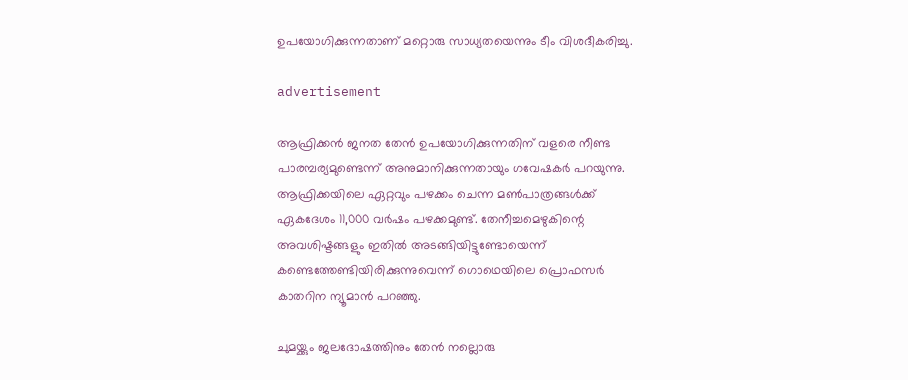ഉപയോഗിക്കുന്നതാണ് മറ്റൊരു സാധ്യതയെന്നും ടീം വിശദീകരിച്ചു.

advertisement

ആഫ്രിക്കൻ ജനത തേൻ ഉപയോഗിക്കുന്നതിന് വളരെ നീണ്ട പാരമ്പര്യമുണ്ടെന്ന് അനുമാനിക്കുന്നതായും ഗവേഷകർ പറയുന്നു. ആഫ്രിക്കയിലെ ഏറ്റവും പഴക്കം ചെന്ന മൺപാത്രങ്ങൾക്ക് ഏകദേശം 11,000 വർഷം പഴക്കമുണ്ട്. തേനീച്ചമെഴുകിന്റെ അവശിഷ്ടങ്ങളും ഇതിൽ അടങ്ങിയിട്ടുണ്ടോയെന്ന് കണ്ടെത്തേണ്ടിയിരിക്കുന്നുവെന്ന് ഗൊ‌ഥെയിലെ പ്രൊഫസർ കാതറിന ന്യൂമാൻ പറഞ്ഞു.

ചുമയ്ക്കും ജലദോഷത്തിനും തേൻ നല്ലൊരു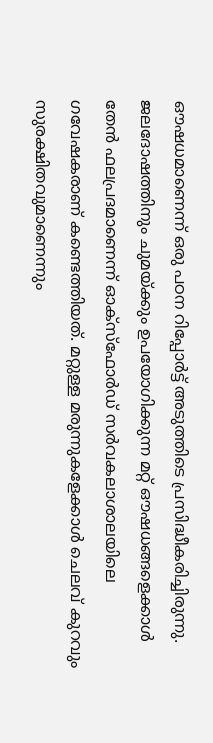ഔഷധമാണെന്ന് ഒരു പഠന റിപ്പോർട്ട് അടുത്തിടെ പ്രസിദ്ധീകരിച്ചിരുന്നു. ജലദോഷത്തിനും ചുമയ്ക്കും ഉപയോഗിക്കുന്ന മറ്റ് ഔഷധങ്ങളെക്കാൾ തേൻ ഫലപ്രദമാണെന്ന് ഓക്സ്ഫോർഡ് സർവകലാശാലയിലെ ഗവേഷകരാണ് കണ്ടെത്തിയത്. മറ്റുള്ള മരുന്നുകളേക്കാൾ ചെലവ് കുറവും സുരക്ഷിതവുമാണെന്നും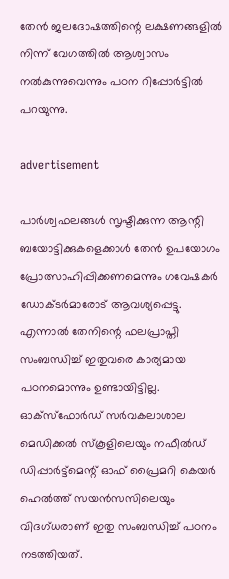തേൻ ജലദോഷത്തിന്റെ ലക്ഷണങ്ങളിൽ നിന്ന് വേഗത്തിൽ ആശ്വാസം നൽകുന്നുവെന്നും പഠന റിപ്പോർട്ടിൽ പറയുന്നു.

advertisement

പാർശ്വഫലങ്ങൾ സൃഷ്ടിക്കുന്ന ആന്റി ബയോട്ടിക്കുകളെക്കാൾ തേൻ ഉപയോഗം പ്രോത്സാഹിപ്പിക്കണമെന്നും ഗവേഷകർ ഡോക്ടർമാരോട് ആവശ്യപ്പെട്ടു. എന്നാൽ തേനിന്റെ ഫലപ്രാപ്തി സംബന്ധിച്ച് ഇതുവരെ കാര്യമായ പഠനമൊന്നും ഉണ്ടായിട്ടില്ല. ഓക്സ്ഫോർഡ് സർവകലാശാല മെഡിക്കൽ സ്കൂളിലെയും നഫീൽഡ് ഡിപ്പാർട്ട്മെന്റ് ഓഫ് പ്രൈമറി കെയർ ഹെൽത്ത് സയൻസസിലെയും വിദഗ്ധരാണ് ഇതു സംബന്ധിച്ച് പഠനം നടത്തിയത്.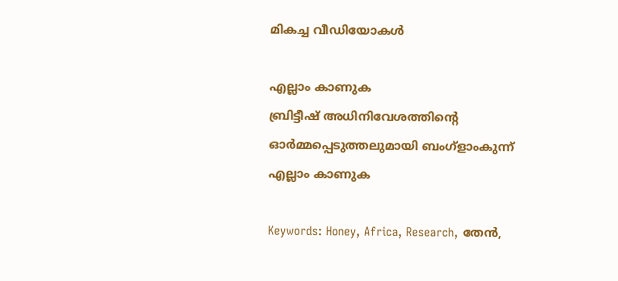മികച്ച വീഡിയോകൾ

എല്ലാം കാണുക
ബ്രിട്ടീഷ് അധിനിവേശത്തിൻ്റെ ഓർമ്മപ്പെടുത്തലുമായി ബംഗ്ളാംകുന്ന്
എല്ലാം കാണുക

Keywords: Honey, Africa, Research, തേൻ,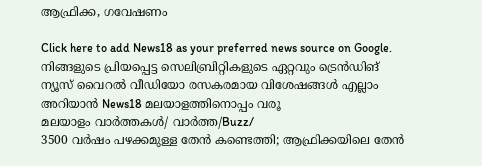ആഫ്രിക്ക, ഗവേഷണം

Click here to add News18 as your preferred news source on Google.
നിങ്ങളുടെ പ്രിയപ്പെട്ട സെലിബ്രിറ്റികളുടെ ഏറ്റവും ട്രെൻഡിങ് ന്യൂസ് വൈറൽ വീഡിയോ രസകരമായ വിശേഷങ്ങൾ എല്ലാം അറിയാൻ News18 മലയാളത്തിനൊപ്പം വരൂ
മലയാളം വാർത്തകൾ/ വാർത്ത/Buzz/
3500 വർഷം പഴക്കമുള്ള തേൻ കണ്ടെത്തി; ആഫ്രിക്കയിലെ തേൻ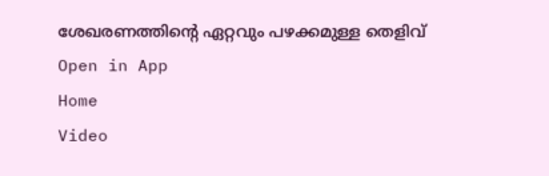ശേഖരണത്തിന്റെ ഏറ്റവും പഴക്കമുള്ള തെളിവ്
Open in App
Home
Video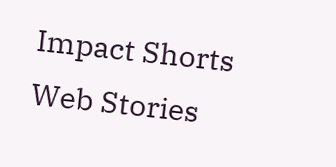Impact Shorts
Web Stories